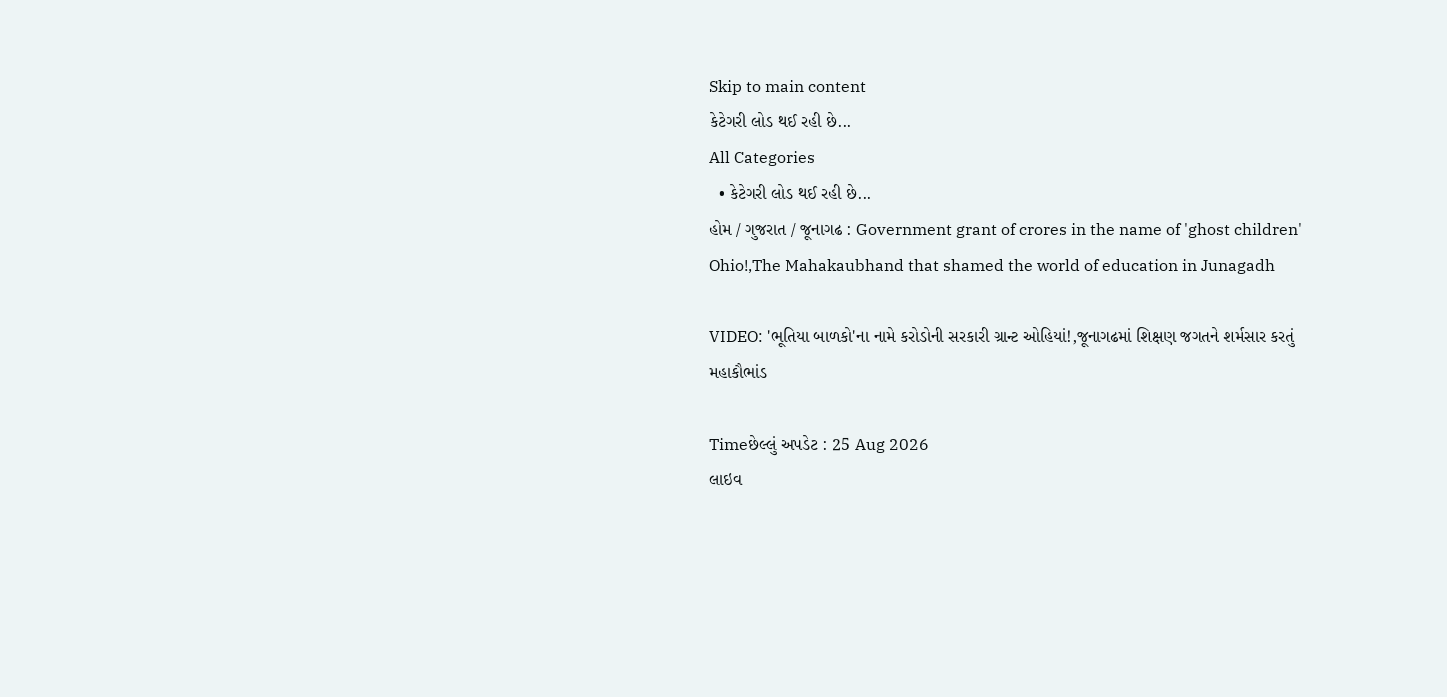Skip to main content
કેટેગરી લોડ થઈ રહી છે...
All Categories
  • કેટેગરી લોડ થઈ રહી છે...
હોમ / ગુજરાત / જૂનાગઢ : Government grant of crores in the name of 'ghost children' Ohio!,The Mahakaubhand that shamed the world of education in Junagadh

VIDEO: 'ભૂતિયા બાળકો'ના નામે કરોડોની સરકારી ગ્રાન્ટ ઓહિયાં!,જૂનાગઢમાં શિક્ષણ જગતને શર્મસાર કરતું મહાકૌભાંડ

Timeછેલ્લું અપડેટ : 25 Aug 2026
લાઇવ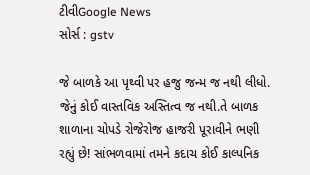ટીવીGoogle News
સોર્સ : gstv

જે બાળકે આ પૃથ્વી પર હજુ જન્મ જ નથી લીધો. જેનું કોઈ વાસ્તવિક અસ્તિત્વ જ નથી.તે બાળક શાળાના ચોપડે રોજેરોજ હાજરી પૂરાવીને ભણી રહ્યું છે! સાંભળવામાં તમને કદાચ કોઈ કાલ્પનિક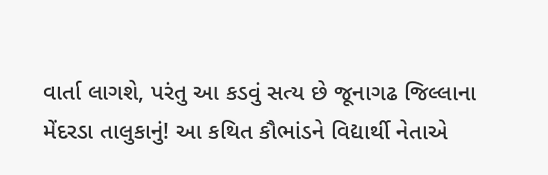વાર્તા લાગશે, પરંતુ આ કડવું સત્ય છે જૂનાગઢ જિલ્લાના મેંદરડા તાલુકાનું! આ કથિત કૌભાંડને વિદ્યાર્થી નેતાએ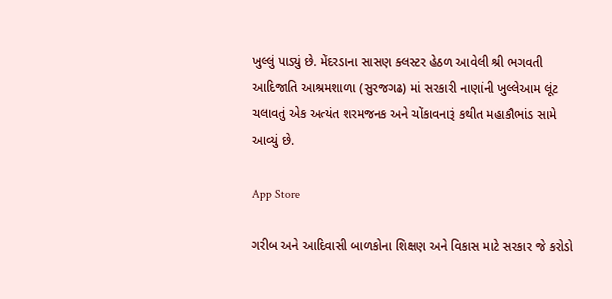ખુલ્લું પાડ્યું છે. મેંદરડાના સાસણ ક્લસ્ટર હેઠળ આવેલી શ્રી ભગવતી આદિજાતિ આશ્રમશાળા (સુરજગઢ) માં સરકારી નાણાંની ખુલ્લેઆમ લૂંટ ચલાવતું એક અત્યંત શરમજનક અને ચોંકાવનારૂં કથીત મહાકૌભાંડ સામે આવ્યું છે.

App Store

ગરીબ અને આદિવાસી બાળકોના શિક્ષણ અને વિકાસ માટે સરકાર જે કરોડો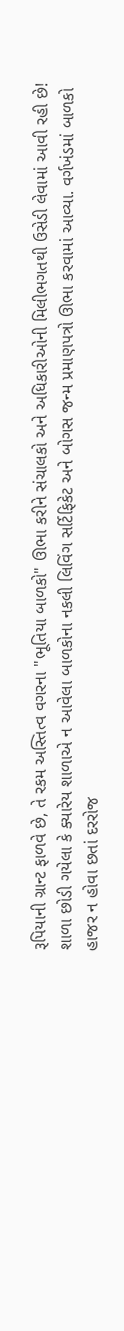રૂપિયાની ગ્રાન્ટ ફાળવે છે, તે રકમ અસ્તિત્વ વગરના "ભૂતિયા બાળકો" ઊભા કરીને સંચાલકો અને અધિકારીઓની મિલીભગતથી ઉસેડી લેવામાં આવી રહી છે! શાળા છોડી ગયેલા કે ક્યારેય શાળાએ ન આવેલા બાળકોના નકલી લિવિંગ સર્ટિફિકેટ અને બોગસ જન્મ પ્રમાણપત્રો ઊભા કરવામાં આવ્યા. વર્ગખંડમાં બાળકો હાજર ન હોવા છતાં દરરોજ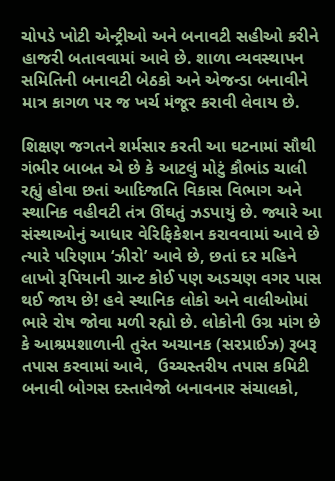ચોપડે ખોટી એન્ટ્રીઓ અને બનાવટી સહીઓ કરીને હાજરી બતાવવામાં આવે છે. શાળા વ્યવસ્થાપન સમિતિની બનાવટી બેઠકો અને એજન્ડા બનાવીને માત્ર કાગળ પર જ ખર્ચ મંજૂર કરાવી લેવાય છે.

શિક્ષણ જગતને શર્મસાર કરતી આ ઘટનામાં સૌથી ગંભીર બાબત એ છે કે આટલું મોટું કૌભાંડ ચાલી રહ્યું હોવા છતાં આદિજાતિ વિકાસ વિભાગ અને સ્થાનિક વહીવટી તંત્ર ઊંઘતું ઝડપાયું છે. જ્યારે આ સંસ્થાઓનું આધાર વેરિફિકેશન કરાવવામાં આવે છે ત્યારે પરિણામ ‘ઝીરો’ આવે છે, છતાં દર મહિને લાખો રૂપિયાની ગ્રાન્ટ કોઈ પણ અડચણ વગર પાસ થઈ જાય છે! હવે સ્થાનિક લોકો અને વાલીઓમાં ભારે રોષ જોવા મળી રહ્યો છે. લોકોની ઉગ્ર માંગ છે કે આશ્રમશાળાની તુરંત અચાનક (સરપ્રાઈઝ) રૂબરૂ તપાસ કરવામાં આવે,  ઉચ્ચસ્તરીય તપાસ કમિટી બનાવી બોગસ દસ્તાવેજો બનાવનાર સંચાલકો,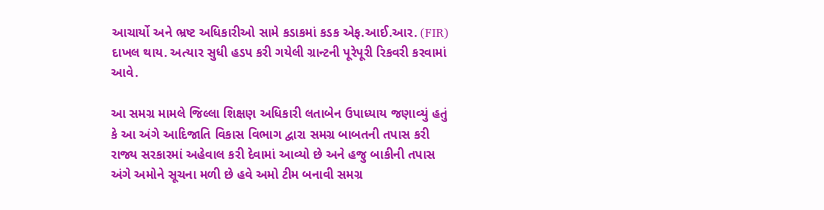આચાર્યો અને ભ્રષ્ટ અધિકારીઓ સામે કડાકમાં કડક એફ.આઈ.આર. (FIR) દાખલ થાય. અત્યાર સુધી હડપ કરી ગયેલી ગ્રાન્ટની પૂરેપૂરી રિકવરી કરવામાં આવે.

આ સમગ્ર મામલે જિલ્લા શિક્ષણ અધિકારી લતાબેન ઉપાધ્યાય જણાવ્યું હતું કે આ અંગે આદિજાતિ વિકાસ વિભાગ દ્વારા સમગ્ર બાબતની તપાસ કરી રાજ્ય સરકારમાં અહેવાલ કરી દેવામાં આવ્યો છે અને હજુ બાકીની તપાસ અંગે અમોને સૂચના મળી છે હવે અમો ટીમ બનાવી સમગ્ર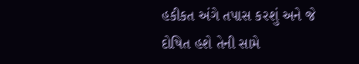હકીકત અંગે તપાસ કરશું અને જે દોષિત હશે તેની સામે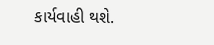કાર્યવાહી થશે.